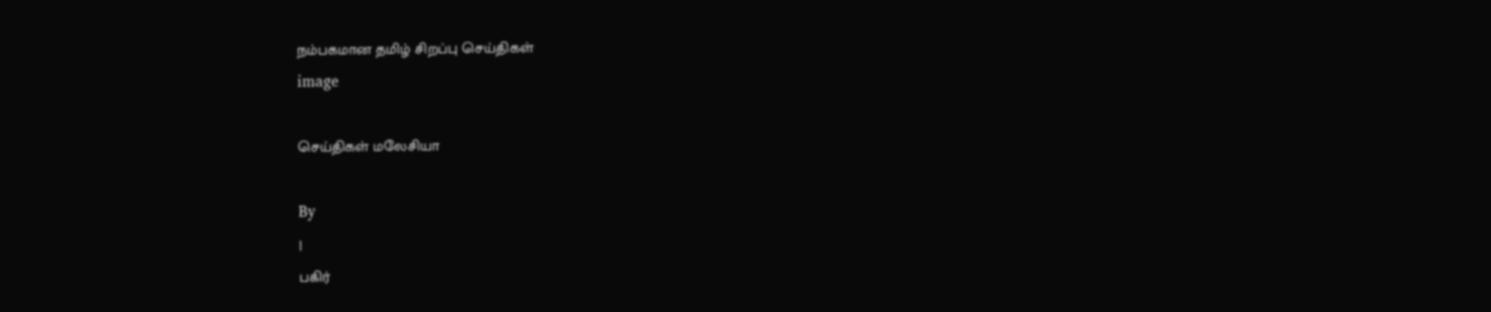நம்பகமான தமிழ் சிறப்பு செய்திகள்
image

செய்திகள் மலேசியா

By
|
பகிர்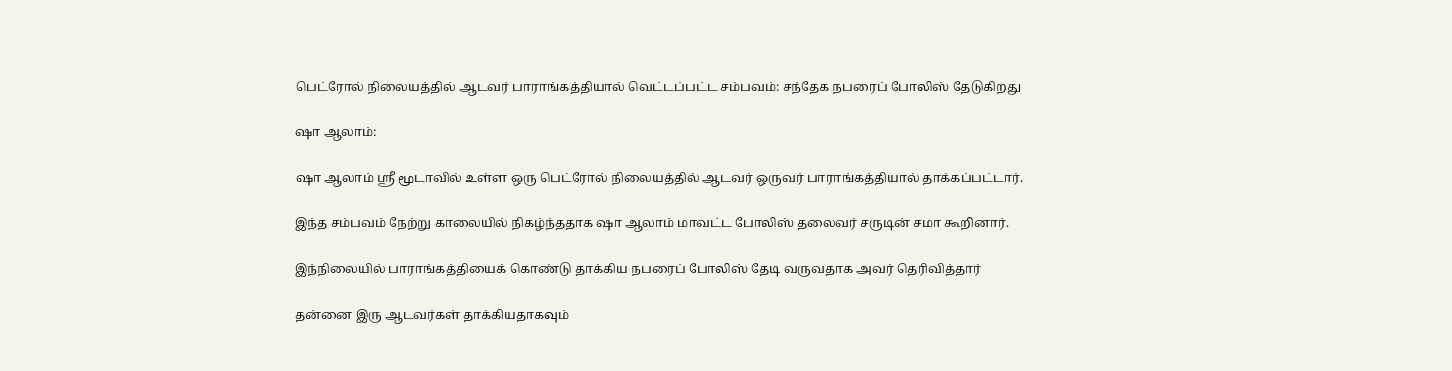பெட்ரோல் நிலையத்தில் ஆடவர் பாராங்கத்தியால் வெட்டப்பட்ட சம்பவம்: சந்தேக நபரைப் போலிஸ் தேடுகிறது

ஷா ஆலாம்:

ஷா ஆலாம் ஶ்ரீ மூடாவில் உள்ள ஒரு பெட்ரோல் நிலையத்தில் ஆடவர் ஒருவர் பாராங்கத்தியால் தாக்கப்பட்டார்.

இந்த சம்பவம் நேற்று காலையில் நிகழ்ந்ததாக ஷா ஆலாம் மாவட்ட போலிஸ் தலைவர் சருடின் சமா கூறினார்.

இந்நிலையில் பாராங்கத்தியைக் கொண்டு தாக்கிய நபரைப் போலிஸ் தேடி வருவதாக அவர் தெரிவித்தார்

தன்னை இரு ஆடவர்கள் தாக்கியதாகவும்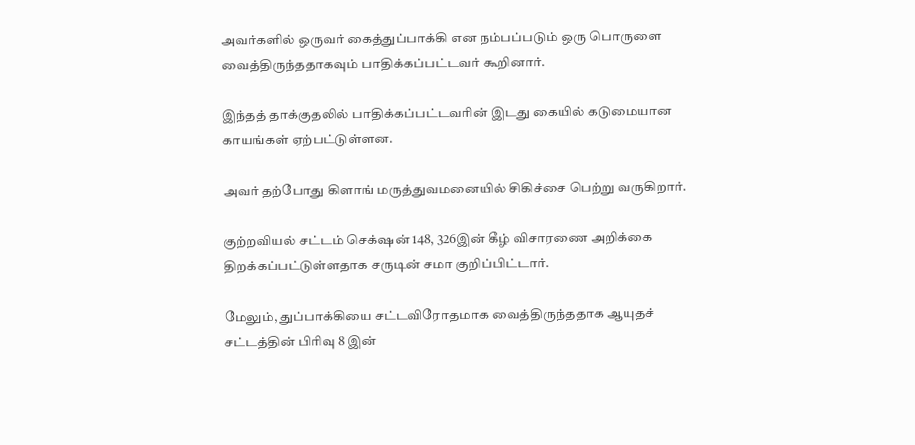அவர்களில் ஒருவர் கைத்துப்பாக்கி என நம்பப்படும் ஒரு பொருளை வைத்திருந்ததாகவும் பாதிக்கப்பட்டவர் கூறினார்.

இந்தத் தாக்குதலில் பாதிக்கப்பட்டவரின் இடது கையில் கடுமையான காயங்கள் ஏற்பட்டுள்ளன.

அவர் தற்போது கிளாங் மருத்துவமனையில் சிகிச்சை பெற்று வருகிறார்.

குற்றவியல் சட்டம் செக்‌ஷன் 148, 326இன் கீழ் விசாரணை அறிக்கை திறக்கப்பட்டுள்ளதாக சருடின் சமா குறிப்பிட்டார்.

மேலும், துப்பாக்கியை சட்டவிரோதமாக வைத்திருந்ததாக ஆயுதச் சட்டத்தின் பிரிவு 8 இன்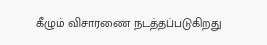கீழும் விசாரணை நடத்தப்படுகிறது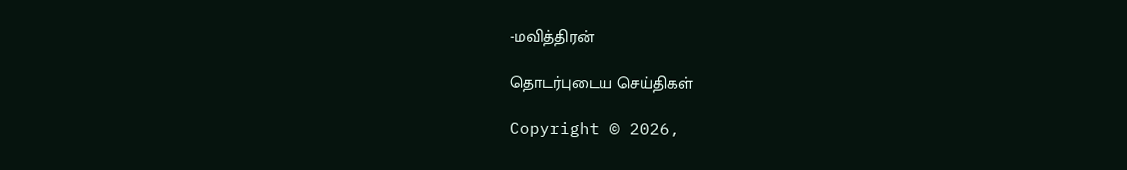-மவித்திரன்

தொடர்புடைய செய்திகள்

Copyright © 2026,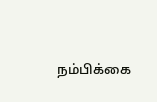நம்பிக்கை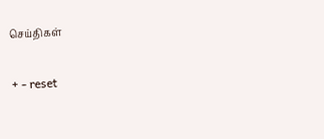செய்திகள்

+ - reset